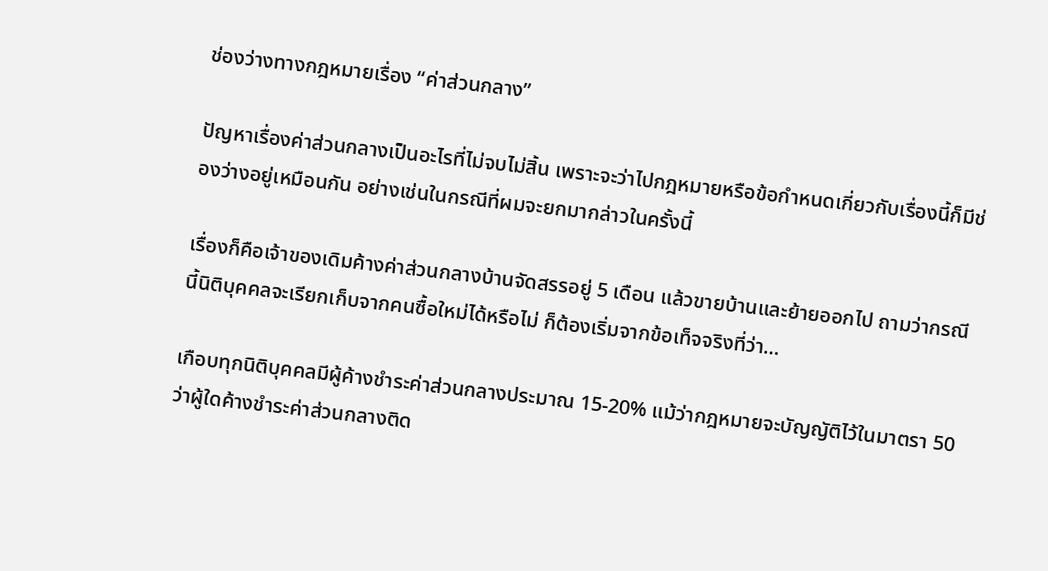ช่องว่างทางกฎหมายเรื่อง “ค่าส่วนกลาง”

ปัญหาเรื่องค่าส่วนกลางเป็นอะไรที่ไม่จบไม่สิ้น เพราะจะว่าไปกฎหมายหรือข้อกำหนดเกี่ยวกับเรื่องนี้ก็มีช่องว่างอยู่เหมือนกัน อย่างเช่นในกรณีที่ผมจะยกมากล่าวในครั้งนี้

เรื่องก็คือเจ้าของเดิมค้างค่าส่วนกลางบ้านจัดสรรอยู่ 5 เดือน แล้วขายบ้านและย้ายออกไป ถามว่ากรณีนี้นิติบุคคลจะเรียกเก็บจากคนซื้อใหม่ได้หรือไม่ ก็ต้องเริ่มจากข้อเท็จจริงที่ว่า…

เกือบทุกนิติบุคคลมีผู้ค้างชำระค่าส่วนกลางประมาณ 15-20% แม้ว่ากฎหมายจะบัญญัติไว้ในมาตรา 50 ว่าผู้ใดค้างชำระค่าส่วนกลางติด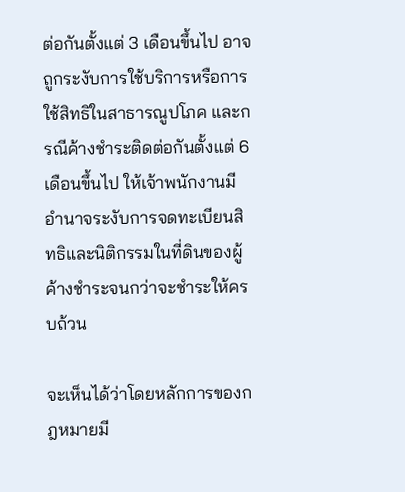ต่อกันตั้งแต่ 3 เดือนขึ้นไป อาจถูกระงับการใช้บริการหรือการใช้สิทธิในสาธารณูปโภค และกรณีค้างชำระติดต่อกันตั้งแต่ 6 เดือนขึ้นไป ให้เจ้าพนักงานมีอำนาจระงับการจดทะเบียนสิทธิและนิติกรรมในที่ดินของผู้ค้างชำระจนกว่าจะชำระให้ครบถ้วน

จะเห็นได้ว่าโดยหลักการของกฎหมายมี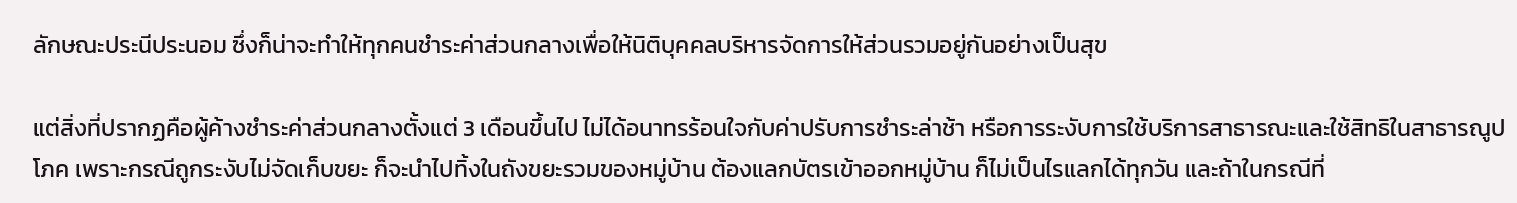ลักษณะประนีประนอม ซึ่งก็น่าจะทำให้ทุกคนชำระค่าส่วนกลางเพื่อให้นิติบุคคลบริหารจัดการให้ส่วนรวมอยู่กันอย่างเป็นสุข

แต่สิ่งที่ปรากฏคือผู้ค้างชำระค่าส่วนกลางตั้งแต่ 3 เดือนขึ้นไป ไม่ได้อนาทรร้อนใจกับค่าปรับการชำระล่าช้า หรือการระงับการใช้บริการสาธารณะและใช้สิทธิในสาธารณูปโภค เพราะกรณีถูกระงับไม่จัดเก็บขยะ ก็จะนำไปทิ้งในถังขยะรวมของหมู่บ้าน ต้องแลกบัตรเข้าออกหมู่บ้าน ก็ไม่เป็นไรแลกได้ทุกวัน และถ้าในกรณีที่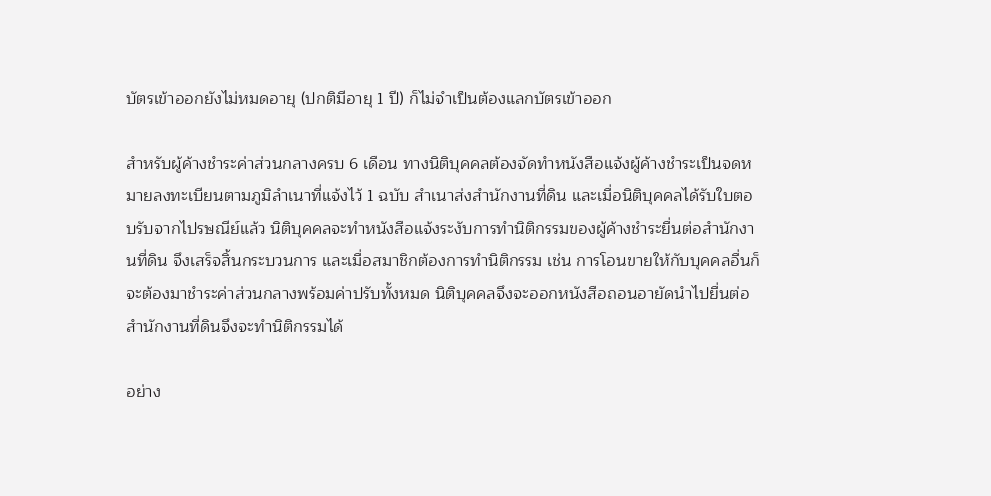บัตรเข้าออกยังไม่หมดอายุ (ปกติมีอายุ 1 ปี) ก็ไม่จำเป็นต้องแลกบัตรเข้าออก

สำหรับผู้ค้างชำระค่าส่วนกลางครบ 6 เดือน ทางนิติบุคคลต้องจัดทำหนังสือแจ้งผู้ค้างชำระเป็นจดหมายลงทะเบียนตามภูมิลำเนาที่แจ้งไว้ 1 ฉบับ สำเนาส่งสำนักงานที่ดิน และเมื่อนิติบุคคลได้รับใบตอบรับจากไปรษณีย์แล้ว นิติบุคคลจะทำหนังสือแจ้งระงับการทำนิติกรรมของผู้ค้างชำระยื่นต่อสำนักงานที่ดิน จึงเสร็จสิ้นกระบวนการ และเมื่อสมาชิกต้องการทำนิติกรรม เช่น การโอนขายให้กับบุคคลอื่นก็จะต้องมาชำระค่าส่วนกลางพร้อมค่าปรับทั้งหมด นิติบุคคลจึงจะออกหนังสือถอนอายัดนำไปยื่นต่อสำนักงานที่ดินจึงจะทำนิติกรรมได้

อย่าง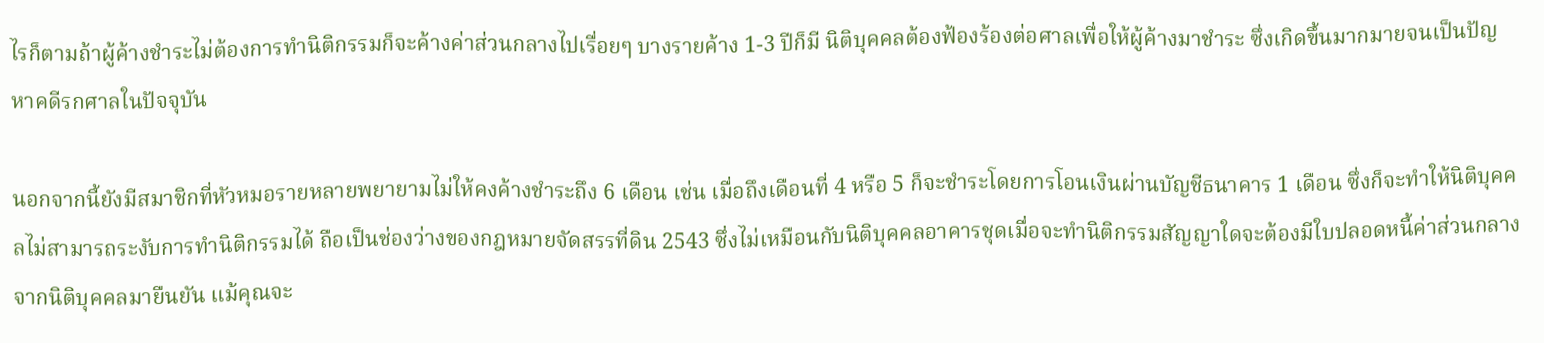ไรก็ตามถ้าผู้ค้างชำระไม่ต้องการทำนิติกรรมก็จะค้างค่าส่วนกลางไปเรื่อยๆ บางรายค้าง 1-3 ปีก็มี นิติบุคคลต้องฟ้องร้องต่อศาลเพื่อให้ผู้ค้างมาชำระ ซึ่งเกิดขึ้นมากมายจนเป็นปัญหาคดีรกศาลในปัจจุบัน

นอกจากนี้ยังมีสมาชิกที่หัวหมอรายหลายพยายามไม่ให้คงค้างชำระถึง 6 เดือน เช่น เมื่อถึงเดือนที่ 4 หรือ 5 ก็จะชำระโดยการโอนเงินผ่านบัญชีธนาคาร 1 เดือน ซึ่งก็จะทำให้นิติบุคคลไม่สามารถระงับการทำนิติกรรมได้ ถือเป็นช่องว่างของกฎหมายจัดสรรที่ดิน 2543 ซึ่งไม่เหมือนกับนิติบุคคลอาคารชุดเมื่อจะทำนิติกรรมสัญญาใดจะต้องมีใบปลอดหนี้ค่าส่วนกลางจากนิติบุคคลมายืนยัน แม้คุณจะ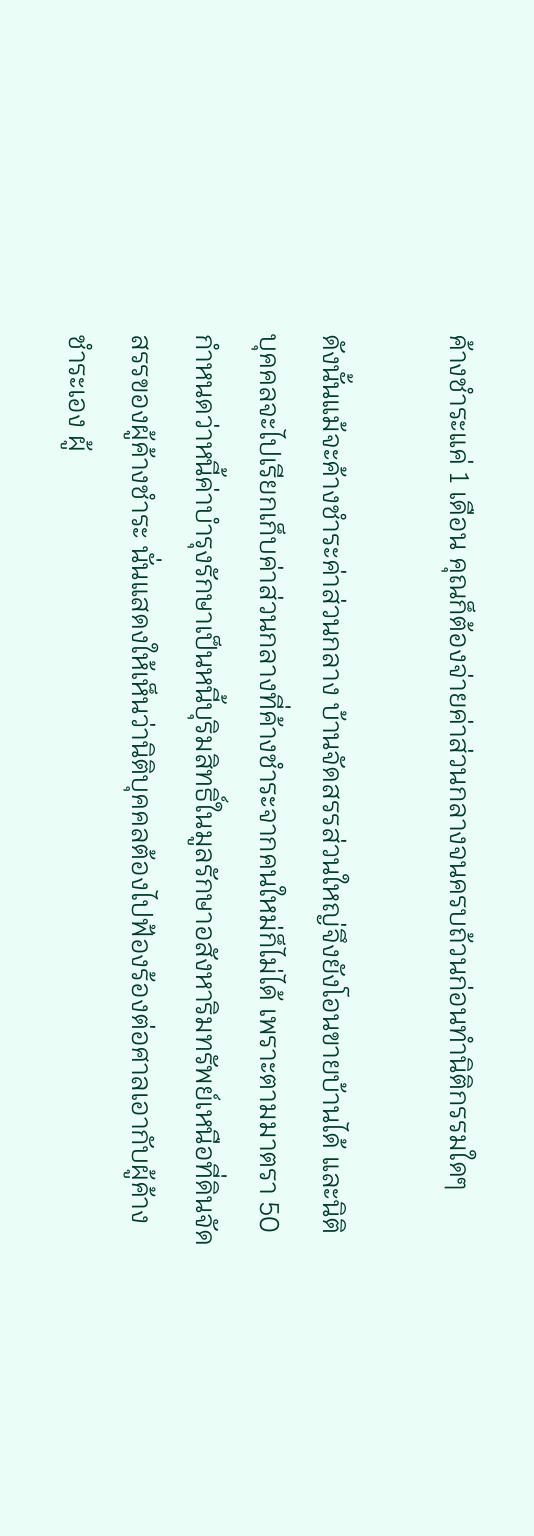ค้างชำระแค่ 1 เดือน คุณก็ต้องจ่ายค่าส่วนกลางจนครบถ้วนก่อนทำนิติกรรมใดๆ

ดังนั้นแม้จะค้างชำระค่าส่วนกลาง บ้านจัดสรรส่วนใหญ่จึงยังโอนขายบ้านได้ และนิติบุคคลจะไปเรียกเก็บค่าส่วนกลางที่ค้างชำระจากคนใหม่ก็ไม่ได้ เพราะตามมาตรา 50 กำหนดว่าหนี้ค่าบำรุงรักษาเป็นหนี้บุริมสิทธิ์ในมูลรักษาอสังหาริมทรัพย์เหนือที่ดินจัดสรรของผู้ค้างชำระ นั่นแสดงให้เห็นว่านิติบุคคลต้องไปฟ้องร้องต่อศาลเอากับผู้ค้างชำระเอง ผู้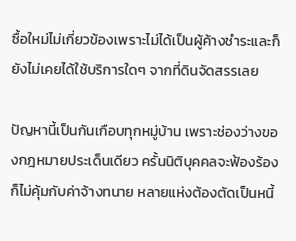ซื้อใหม่ไม่เกี่ยวข้องเพราะไม่ได้เป็นผู้ค้างชำระและก็ยังไม่เคยได้ใช้บริการใดๆ จากที่ดินจัดสรรเลย

ปัญหานี้เป็นกันเกือบทุกหมู่บ้าน เพราะช่องว่างของกฎหมายประเด็นเดียว ครั้นนิติบุคคลจะฟ้องร้องก็ไม่คุ้มกับค่าจ้างทนาย หลายแห่งต้องตัดเป็นหนี้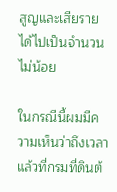สูญและเสียรายได้ไปเป็นจำนวนไม่น้อย

ในกรณีนี้ผมมีความเห็นว่าถึงเวลาแล้วที่กรมที่ดินต้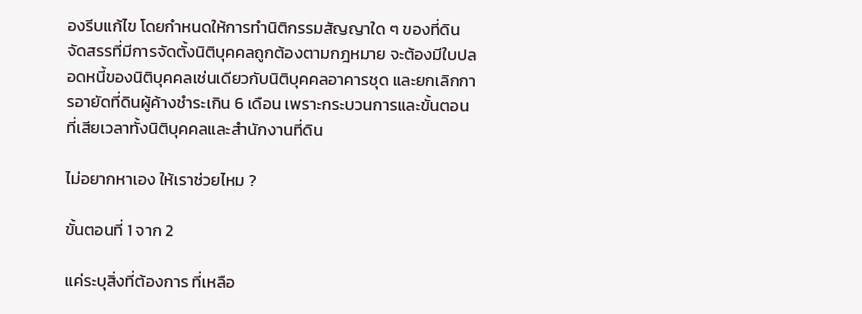องรีบแก้ไข โดยกำหนดให้การทำนิติกรรมสัญญาใด ๆ ของที่ดินจัดสรรที่มีการจัดตั้งนิติบุคคลถูกต้องตามกฎหมาย จะต้องมีใบปลอดหนี้ของนิติบุคคลเช่นเดียวกับนิติบุคคลอาคารชุด และยกเลิกการอายัดที่ดินผู้ค้างชำระเกิน 6 เดือน เพราะกระบวนการและขั้นตอนที่เสียเวลาทั้งนิติบุคคลและสำนักงานที่ดิน

ไม่อยากหาเอง ให้เราช่วยไหม ?

ขั้นตอนที่ 1 จาก 2

แค่ระบุสิ่งที่ต้องการ ที่เหลือ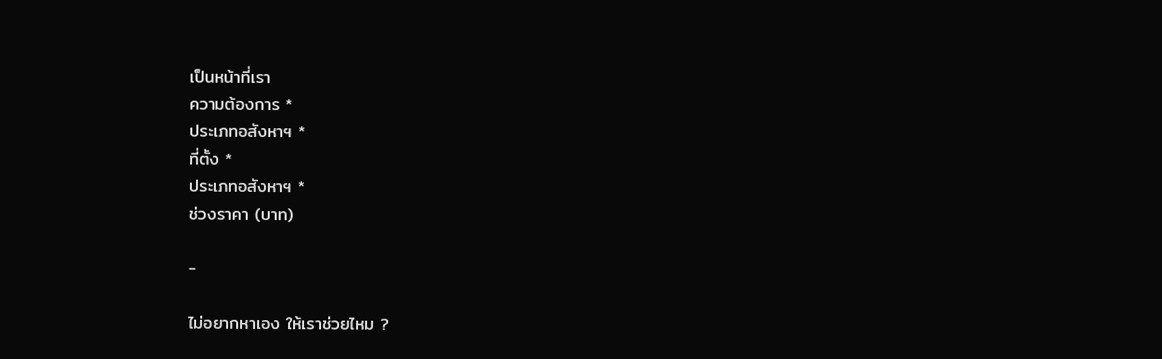เป็นหน้าที่เรา
ความต้องการ *
ประเภทอสังหาฯ *
ที่ตั้ง *
ประเภทอสังหาฯ *
ช่วงราคา (บาท)

-

ไม่อยากหาเอง ให้เราช่วยไหม ?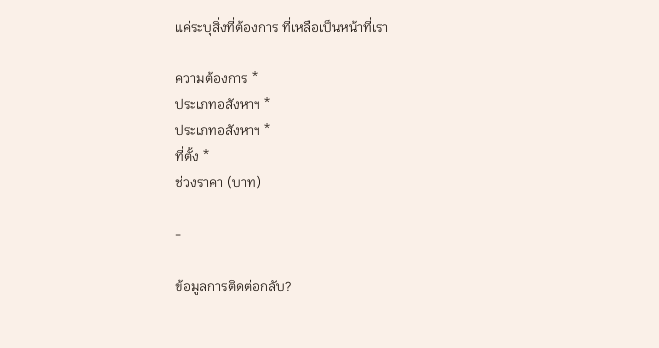แค่ระบุสิ่งที่ต้องการ ที่เหลือเป็นหน้าที่เรา

ความต้องการ *
ประเภทอสังหาฯ *
ประเภทอสังหาฯ *
ที่ตั้ง *
ช่วงราคา (บาท)

-

ข้อมูลการติดต่อกลับ?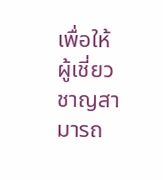เพื่อให้ผู้เชี่ยวชาญสามารถ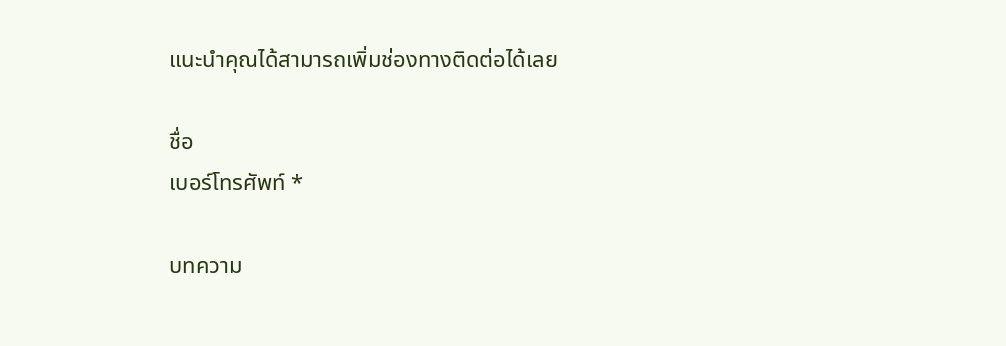แนะนำคุณได้สามารถเพิ่มช่องทางติดต่อได้เลย

ชื่อ
เบอร์โทรศัพท์ *

บทความ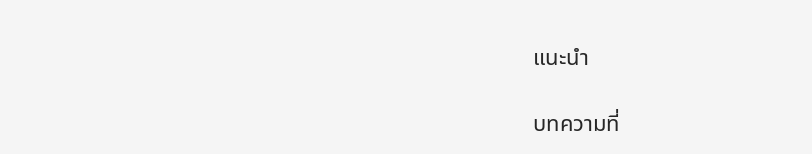แนะนำ

บทความที่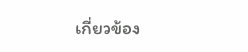เกี่ยวข้อง